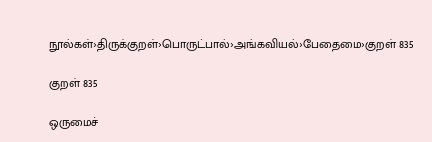நூல்கள்›திருக்குறள்›பொருட்பால்›அங்கவியல்›பேதைமை›குறள் 835

குறள் 835

ஒருமைச்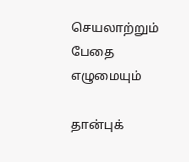செயலாற்றும் பேதை எழுமையும்

தான்புக்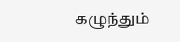கழுந்தும்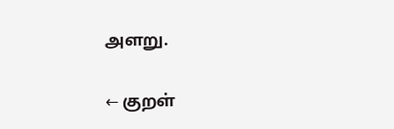அளறு.

← குறள்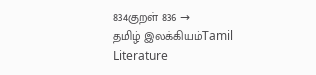834குறள் 836 →
தமிழ் இலக்கியம்Tamil Literature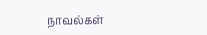நாவல்கள்